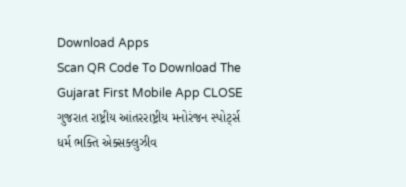Download Apps
Scan QR Code To Download The Gujarat First Mobile App CLOSE
ગુજરાત રાષ્ટ્રીય આંતરરાષ્ટ્રીય મનોરંજન સ્પોર્ટ્સ ધર્મ ભક્તિ એક્સક્લુઝીવ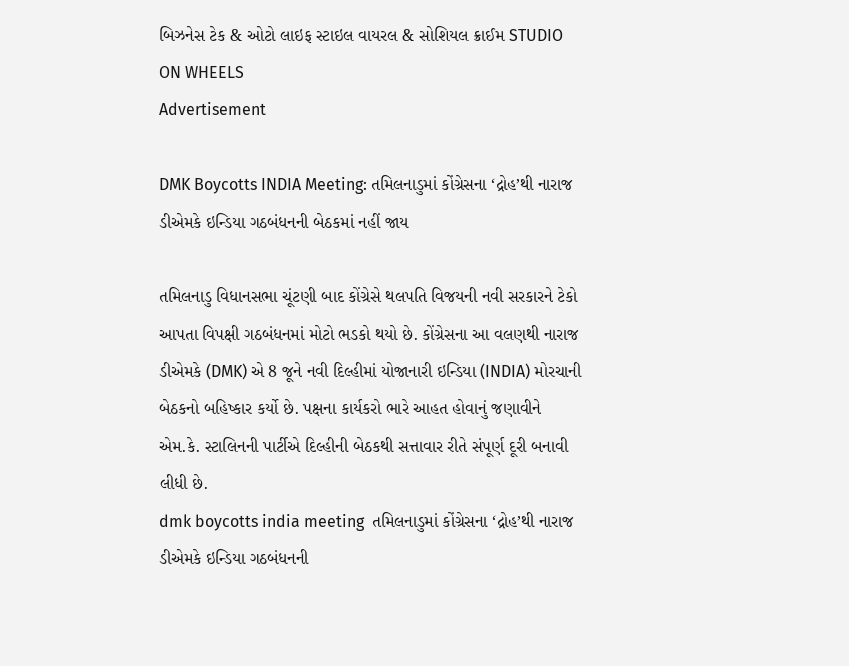બિઝનેસ ટેક & ઓટો લાઇફ સ્ટાઇલ વાયરલ & સોશિયલ ક્રાઈમ STUDIO ON WHEELS
Advertisement

DMK Boycotts INDIA Meeting: તમિલનાડુમાં કોંગ્રેસના ‘દ્રોહ’થી નારાજ ડીએમકે ઇન્ડિયા ગઠબંધનની બેઠકમાં નહીં જાય

તમિલનાડુ વિધાનસભા ચૂંટણી બાદ કોંગ્રેસે થલપતિ વિજયની નવી સરકારને ટેકો આપતા વિપક્ષી ગઠબંધનમાં મોટો ભડકો થયો છે. કોંગ્રેસના આ વલણથી નારાજ ડીએમકે (DMK) એ 8 જૂને નવી દિલ્હીમાં યોજાનારી ઇન્ડિયા (INDIA) મોરચાની બેઠકનો બહિષ્કાર કર્યો છે. પક્ષના કાર્યકરો ભારે આહત હોવાનું જણાવીને એમ.કે. સ્ટાલિનની પાર્ટીએ દિલ્હીની બેઠકથી સત્તાવાર રીતે સંપૂર્ણ દૂરી બનાવી લીધી છે.
dmk boycotts india meeting  તમિલનાડુમાં કોંગ્રેસના ‘દ્રોહ’થી નારાજ ડીએમકે ઇન્ડિયા ગઠબંધનની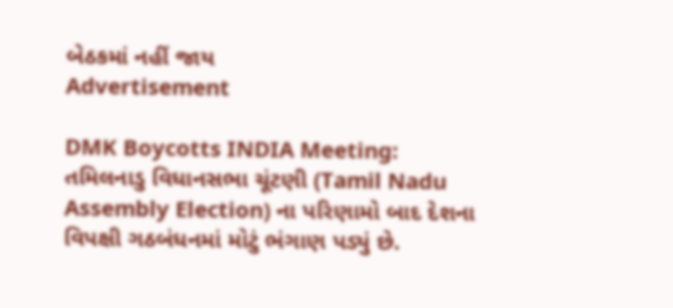બેઠકમાં નહીં જાય
Advertisement

DMK Boycotts INDIA Meeting: તમિલનાડુ વિધાનસભા ચૂંટણી (Tamil Nadu Assembly Election) ના પરિણામો બાદ દેશના વિપક્ષી ગઠબંધનમાં મોટું ભંગાણ પડ્યું છે.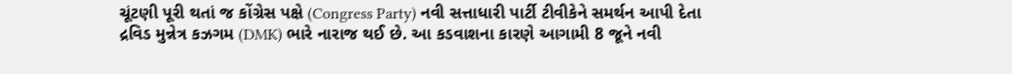ચૂંટણી પૂરી થતાં જ કોંગ્રેસ પક્ષે (Congress Party) નવી સત્તાધારી પાર્ટી ટીવીકેને સમર્થન આપી દેતા દ્રવિડ મુન્નેત્ર કઝગમ (DMK) ભારે નારાજ થઈ છે. આ કડવાશના કારણે આગામી 8 જૂને નવી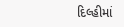દિલ્હીમાં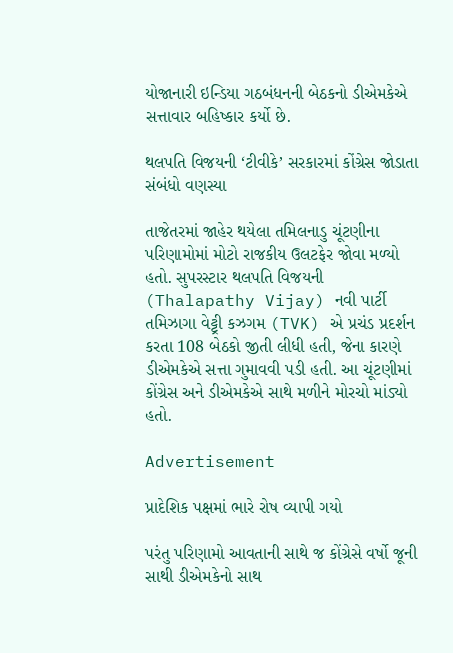યોજાનારી ઇન્ડિયા ગઠબંધનની બેઠકનો ડીએમકેએ સત્તાવાર બહિષ્કાર કર્યો છે.

થલપતિ વિજયની ‘ટીવીકે’ સરકારમાં કોંગ્રેસ જોડાતા સંબંધો વણસ્યા

તાજેતરમાં જાહેર થયેલા તમિલનાડુ ચૂંટણીના પરિણામોમાં મોટો રાજકીય ઉલટફેર જોવા મળ્યો હતો. સુપરસ્ટાર થલપતિ વિજયની (Thalapathy Vijay) નવી પાર્ટી તમિઝાગા વેટ્ટ્રી કઝગમ (TVK) એ પ્રચંડ પ્રદર્શન કરતા 108 બેઠકો જીતી લીધી હતી, જેના કારણે ડીએમકેએ સત્તા ગુમાવવી પડી હતી. આ ચૂંટણીમાં કોંગ્રેસ અને ડીએમકેએ સાથે મળીને મોરચો માંડ્યો હતો.

Advertisement

પ્રાદેશિક પક્ષમાં ભારે રોષ વ્યાપી ગયો

પરંતુ પરિણામો આવતાની સાથે જ કોંગ્રેસે વર્ષો જૂની સાથી ડીએમકેનો સાથ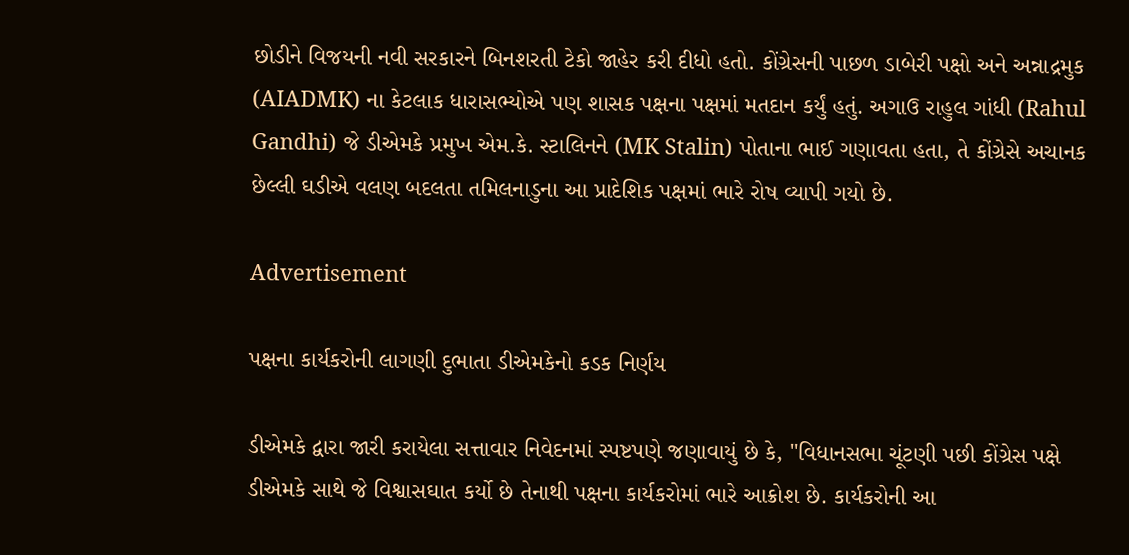છોડીને વિજયની નવી સરકારને બિનશરતી ટેકો જાહેર કરી દીધો હતો. કોંગ્રેસની પાછળ ડાબેરી પક્ષો અને અન્નાદ્રમુક (AIADMK) ના કેટલાક ધારાસભ્યોએ પણ શાસક પક્ષના પક્ષમાં મતદાન કર્યું હતું. અગાઉ રાહુલ ગાંધી (Rahul Gandhi) જે ડીએમકે પ્રમુખ એમ.કે. સ્ટાલિનને (MK Stalin) પોતાના ભાઈ ગણાવતા હતા, તે કોંગ્રેસે અચાનક છેલ્લી ઘડીએ વલણ બદલતા તમિલનાડુના આ પ્રાદેશિક પક્ષમાં ભારે રોષ વ્યાપી ગયો છે.

Advertisement

પક્ષના કાર્યકરોની લાગણી દુભાતા ડીએમકેનો કડક નિર્ણય

ડીએમકે દ્વારા જારી કરાયેલા સત્તાવાર નિવેદનમાં સ્પષ્ટપણે જણાવાયું છે કે, "વિધાનસભા ચૂંટણી પછી કોંગ્રેસ પક્ષે ડીએમકે સાથે જે વિશ્વાસઘાત કર્યો છે તેનાથી પક્ષના કાર્યકરોમાં ભારે આક્રોશ છે. કાર્યકરોની આ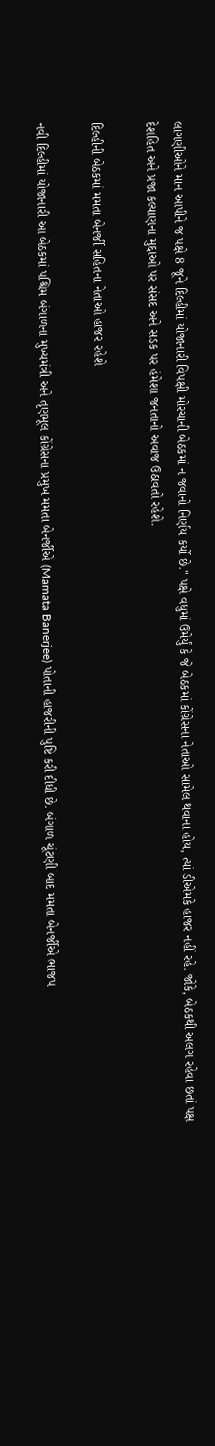લાગણીઓને માન આપીને જ પક્ષે 8 જૂને દિલ્હીમાં યોજાનારી વિપક્ષી મોરચાની બેઠકમાં ન જવાનો નિર્ણય કર્યો છે." પક્ષે વધુમાં ઉમેર્યું કે જે બેઠકમાં કોંગ્રેસના નેતાઓ સામેલ થવાના હોય, ત્યાં ડીએમકે હાજર નહીં રહે. જોકે, બેઠકથી અલગ રહેવા છતાં પક્ષ દેશહિત અને પ્રજા કલ્યાણના મુદ્દાઓ પર સંસદ અને સડક પર હંમેશા જનતાનો અવાજ ઉઠાવતો રહેશે.

દિલ્હીની બેઠકમાં મમતા બેનર્જી સહિતના નેતાઓ હાજર રહેશે

નવી દિલ્હીમાં યોજાનારી આ બેઠકમાં પશ્ચિમ બંગાળના મુખ્યમંત્રી અને તૃણમૂલ કોંગ્રેસના પ્રમુખ મમતા બેનર્જીએ (Mamata Banerjee) પોતાની હાજરીની પુષ્ટિ કરી દીધી છે. બંગાળ ચૂંટણી બાદ મમતા બેનર્જીએ ભાજપ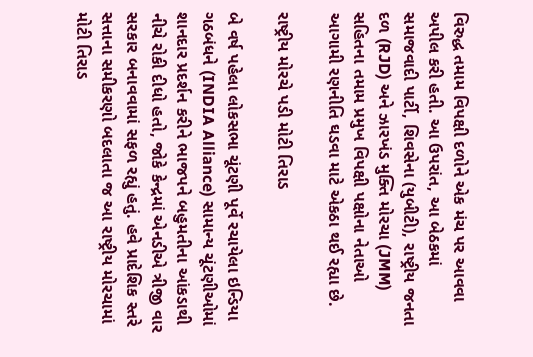વિરુદ્ધ તમામ વિપક્ષી દળોને એક મંચ પર આવવા અપીલ કરી હતી. આ ઉપરાંત, આ બેઠકમાં સમાજવાદી પાર્ટી, શિવસેના (યુબીટી), રાષ્ટ્રીય જનતા દળ (RJD) અને ઝારખંડ મુક્તિ મોરચા (JMM) સહિતના તમામ પ્રમુખ વિપક્ષી પક્ષોના નેતાઓ આગામી રણનીતિ ઘડવા માટે એકઠા થઈ રહ્યા છે.

રાષ્ટ્રીય મોરચે પડી મોટી તિરાડ

બે વર્ષ પહેલા લોકસભા ચૂંટણી પૂર્વે રચાયેલા ઇન્ડિયા ગઠબંધને (INDIA Alliance) સામાન્ય ચૂંટણીઓમાં શાનદાર પ્રદર્શન કરીને ભાજપને બહુમતીના આંકડાથી નીચે રોકી દીધો હતો, જોકે કેન્દ્રમાં એનડીએ ત્રીજી વાર સરકાર બનાવવામાં સફળ રહ્યું હતું. હવે પ્રાદેશિક સ્તરે સત્તાના સમીકરણો બદલાતા જ આ રાષ્ટ્રીય મોરચામાં મોટી તિરાડ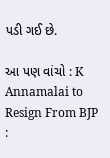પડી ગઈ છે.

આ પણ વાંચો : K Annamalai to Resign From BJP :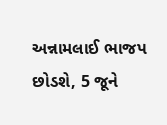અન્નામલાઈ ભાજપ છોડશે, 5 જૂને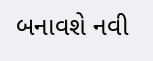બનાવશે નવી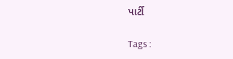પાર્ટી

Tags :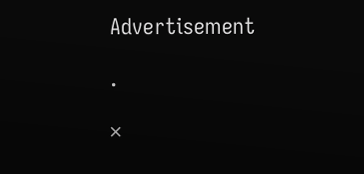Advertisement

.

×